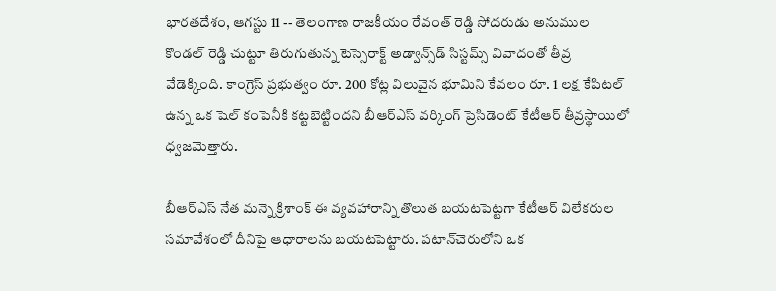భారతదేశం, ఆగస్టు 11 -- తెలంగాణ రాజకీయం రేవంత్ రెడ్డి సోదరుడు అనుముల కొండల్ రెడ్డి చుట్టూ తిరుగుతున్న టెస్సెరాక్ట్ అడ్వాన్స్‌డ్ సిస్టమ్స్ వివాదంతో తీవ్ర వేడెక్కింది. కాంగ్రెస్ ప్రభుత్వం రూ. 200 కోట్ల విలువైన భూమిని కేవలం రూ. 1 లక్ష కేపిటల్ ఉన్న ఒక షెల్ కంపెనీకి కట్టబెట్టిందని బీఆర్ఎస్ వర్కింగ్ ప్రెసిడెంట్ కేటీఆర్ తీవ్రస్థాయిలో ధ్వజమెత్తారు.

బీఆర్ఎస్ నేత మన్నె క్రిశాంక్ ఈ వ్యవహారాన్ని తొలుత బయటపెట్టగా కేటీఆర్ విలేకరుల సమావేశంలో దీనిపై ఆధారాలను బయటపెట్టారు. పటాన్‌చెరులోని ఒక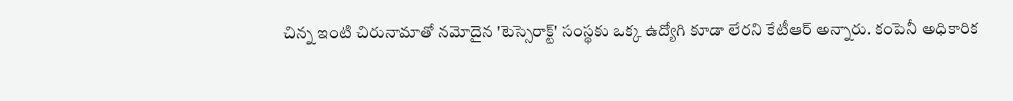చిన్న ఇంటి చిరునామాతో నమోదైన 'టెస్సెరాక్ట్' సంస్థకు ఒక్క ఉద్యోగి కూడా లేరని కేటీఆర్ అన్నారు. కంపెనీ అధికారిక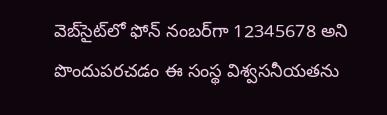వెబ్‌సైట్‌లో ఫోన్ నంబర్‌గా 12345678 అని పొందుపరచడం ఈ సంస్థ విశ్వసనీయతను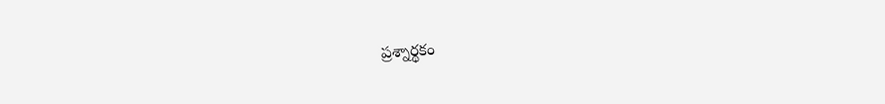ప్రశ్నార్థకం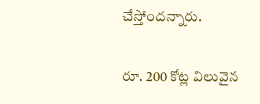చేస్తోందన్నారు.

రూ. 200 కోట్ల విలువైన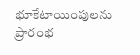భూకేటాయింపులను ప్రారంభ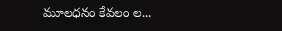మూలధనం కేవలం ల...